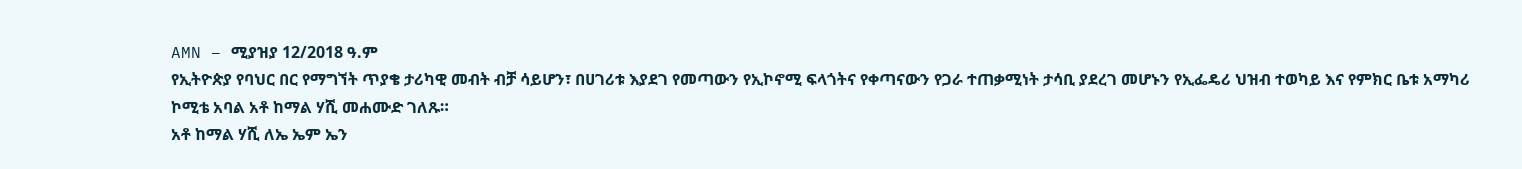AMN – ሚያዝያ 12/2018 ዓ.ም
የኢትዮጵያ የባህር በር የማግኘት ጥያቄ ታሪካዊ መብት ብቻ ሳይሆን፣ በሀገሪቱ እያደገ የመጣውን የኢኮኖሚ ፍላጎትና የቀጣናውን የጋራ ተጠቃሚነት ታሳቢ ያደረገ መሆኑን የኢፌዴሪ ህዝብ ተወካይ እና የምክር ቤቱ አማካሪ ኮሚቴ አባል አቶ ከማል ሃሺ መሐሙድ ገለጹ።
አቶ ከማል ሃሺ ለኤ ኤም ኤን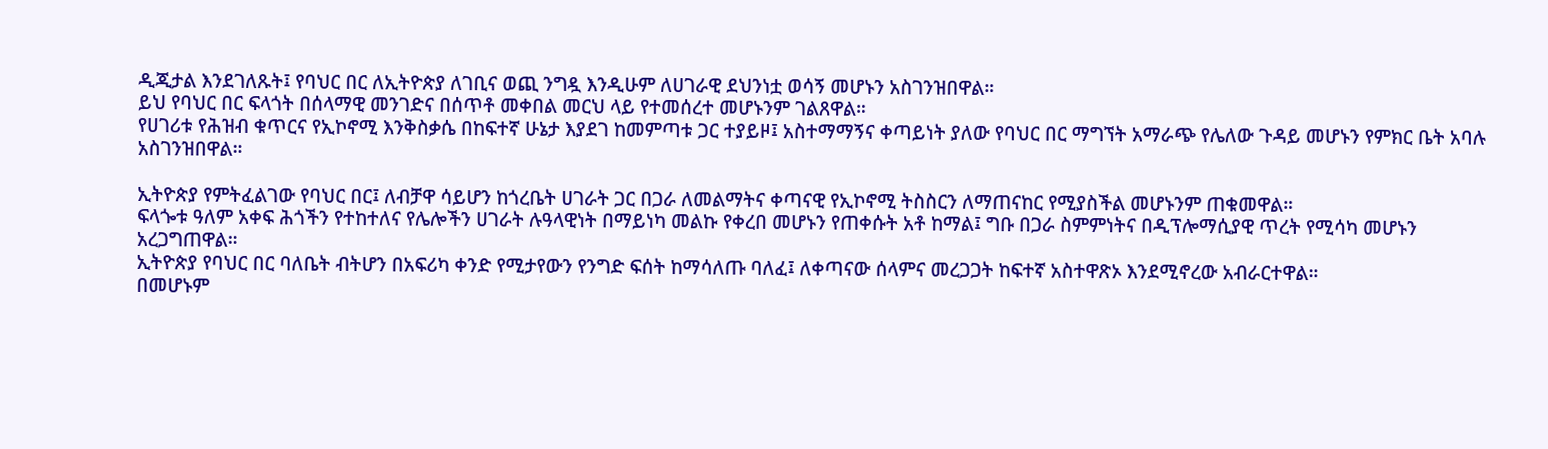ዲጂታል እንደገለጹት፤ የባህር በር ለኢትዮጵያ ለገቢና ወጪ ንግዷ እንዲሁም ለሀገራዊ ደህንነቷ ወሳኝ መሆኑን አስገንዝበዋል።
ይህ የባህር በር ፍላጎት በሰላማዊ መንገድና በሰጥቶ መቀበል መርህ ላይ የተመሰረተ መሆኑንም ገልጸዋል።
የሀገሪቱ የሕዝብ ቁጥርና የኢኮኖሚ እንቅስቃሴ በከፍተኛ ሁኔታ እያደገ ከመምጣቱ ጋር ተያይዞ፤ አስተማማኝና ቀጣይነት ያለው የባህር በር ማግኘት አማራጭ የሌለው ጉዳይ መሆኑን የምክር ቤት አባሉ አስገንዝበዋል።

ኢትዮጵያ የምትፈልገው የባህር በር፤ ለብቻዋ ሳይሆን ከጎረቤት ሀገራት ጋር በጋራ ለመልማትና ቀጣናዊ የኢኮኖሚ ትስስርን ለማጠናከር የሚያስችል መሆኑንም ጠቁመዋል።
ፍላጐቱ ዓለም አቀፍ ሕጎችን የተከተለና የሌሎችን ሀገራት ሉዓላዊነት በማይነካ መልኩ የቀረበ መሆኑን የጠቀሱት አቶ ከማል፤ ግቡ በጋራ ስምምነትና በዲፕሎማሲያዊ ጥረት የሚሳካ መሆኑን አረጋግጠዋል።
ኢትዮጵያ የባህር በር ባለቤት ብትሆን በአፍሪካ ቀንድ የሚታየውን የንግድ ፍሰት ከማሳለጡ ባለፈ፤ ለቀጣናው ሰላምና መረጋጋት ከፍተኛ አስተዋጽኦ እንደሚኖረው አብራርተዋል።
በመሆኑም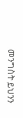መንግስት ይህንን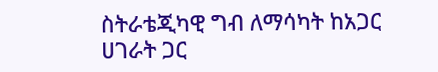ስትራቴጂካዊ ግብ ለማሳካት ከአጋር ሀገራት ጋር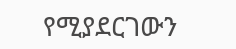የሚያደርገውን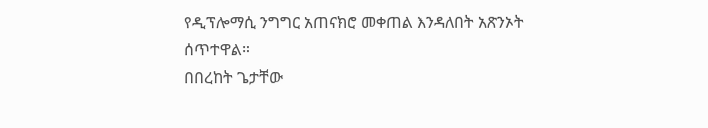የዲፕሎማሲ ንግግር አጠናክሮ መቀጠል እንዳለበት አጽንኦት ሰጥተዋል።
በበረከት ጌታቸው